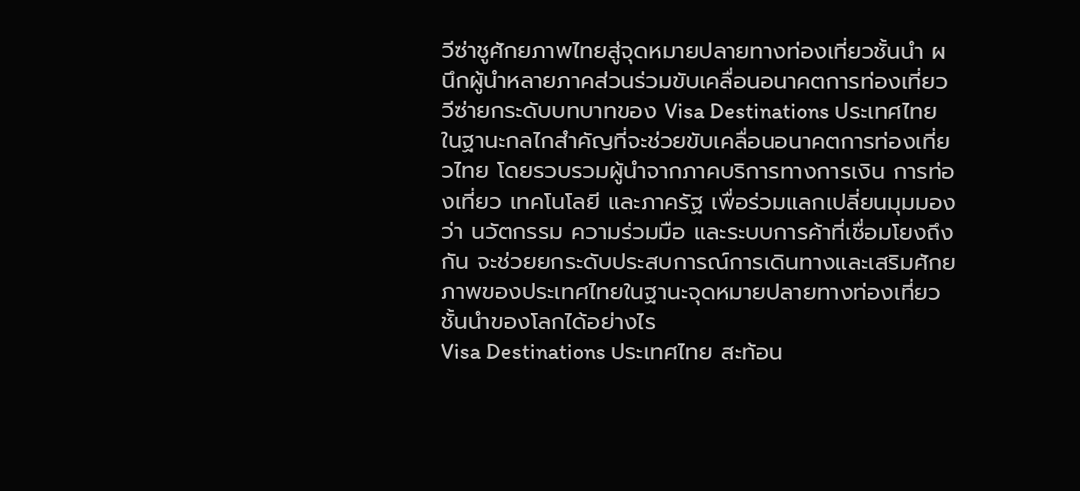วีซ่าชูศักยภาพไทยสู่จุดหมายปลายทางท่องเที่ยวชั้นนำ ผนึกผู้นำหลายภาคส่วนร่วมขับเคลื่อนอนาคตการท่องเที่ยว
วีซ่ายกระดับบทบาทของ Visa Destinations ประเทศไทย ในฐานะกลไกสำคัญที่จะช่วยขับเคลื่อนอนาคตการท่องเที่ยวไทย โดยรวบรวมผู้นำจากภาคบริการทางการเงิน การท่องเที่ยว เทคโนโลยี และภาครัฐ เพื่อร่วมแลกเปลี่ยนมุมมองว่า นวัตกรรม ความร่วมมือ และระบบการค้าที่เชื่อมโยงถึงกัน จะช่วยยกระดับประสบการณ์การเดินทางและเสริมศักยภาพของประเทศไทยในฐานะจุดหมายปลายทางท่องเที่ยวชั้นนำของโลกได้อย่างไร
Visa Destinations ประเทศไทย สะท้อน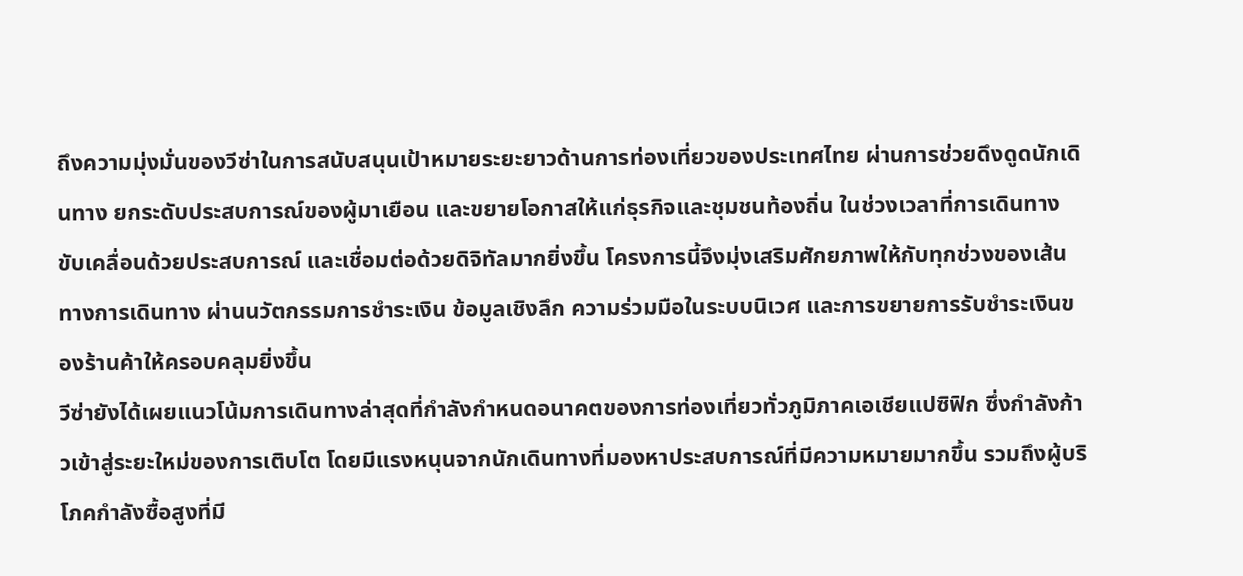ถึงความมุ่งมั่นของวีซ่าในการสนับสนุนเป้าหมายระยะยาวด้านการท่องเที่ยวของประเทศไทย ผ่านการช่วยดึงดูดนักเดินทาง ยกระดับประสบการณ์ของผู้มาเยือน และขยายโอกาสให้แก่ธุรกิจและชุมชนท้องถิ่น ในช่วงเวลาที่การเดินทางขับเคลื่อนด้วยประสบการณ์ และเชื่อมต่อด้วยดิจิทัลมากยิ่งขึ้น โครงการนี้จึงมุ่งเสริมศักยภาพให้กับทุกช่วงของเส้นทางการเดินทาง ผ่านนวัตกรรมการชำระเงิน ข้อมูลเชิงลึก ความร่วมมือในระบบนิเวศ และการขยายการรับชำระเงินของร้านค้าให้ครอบคลุมยิ่งขึ้น
วีซ่ายังได้เผยแนวโน้มการเดินทางล่าสุดที่กำลังกำหนดอนาคตของการท่องเที่ยวทั่วภูมิภาคเอเชียแปซิฟิก ซึ่งกำลังก้าวเข้าสู่ระยะใหม่ของการเติบโต โดยมีแรงหนุนจากนักเดินทางที่มองหาประสบการณ์ที่มีความหมายมากขึ้น รวมถึงผู้บริโภคกำลังซื้อสูงที่มี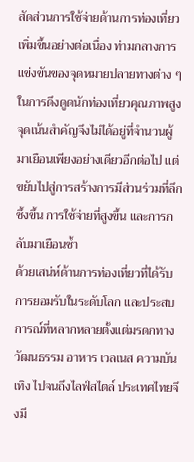สัดส่วนการใช้จ่ายด้านการท่องเที่ยวเพิ่มขึ้นอย่างต่อเนื่อง ท่ามกลางการแข่งขันของจุดหมายปลายทางต่าง ๆ ในการดึงดูดนักท่องเที่ยวคุณภาพสูง จุดเน้นสำคัญจึงไม่ได้อยู่ที่จำนวนผู้มาเยือนเพียงอย่างเดียวอีกต่อไป แต่ขยับไปสู่การสร้างการมีส่วนร่วมที่ลึกซึ้งขึ้น การใช้จ่ายที่สูงขึ้น และการกลับมาเยือนซ้ำ
ด้วยเสน่ห์ด้านการท่องเที่ยวที่ได้รับการยอมรับในระดับโลก และประสบการณ์ที่หลากหลายตั้งแต่มรดกทางวัฒนธรรม อาหาร เวลเนส ความบันเทิง ไปจนถึงไลฟ์สไตล์ ประเทศไทยจึงมี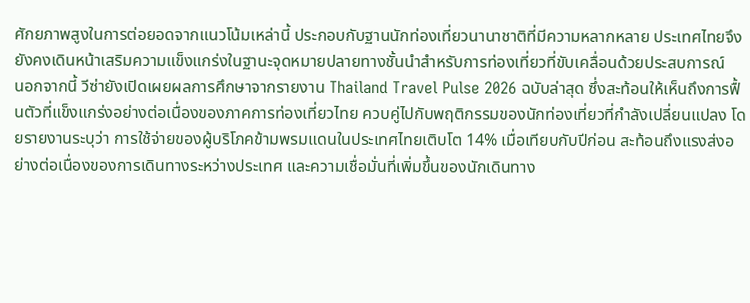ศักยภาพสูงในการต่อยอดจากแนวโน้มเหล่านี้ ประกอบกับฐานนักท่องเที่ยวนานาชาติที่มีความหลากหลาย ประเทศไทยจึงยังคงเดินหน้าเสริมความแข็งแกร่งในฐานะจุดหมายปลายทางชั้นนำสำหรับการท่องเที่ยวที่ขับเคลื่อนด้วยประสบการณ์
นอกจากนี้ วีซ่ายังเปิดเผยผลการศึกษาจากรายงาน Thailand Travel Pulse 2026 ฉบับล่าสุด ซึ่งสะท้อนให้เห็นถึงการฟื้นตัวที่แข็งแกร่งอย่างต่อเนื่องของภาคการท่องเที่ยวไทย ควบคู่ไปกับพฤติกรรมของนักท่องเที่ยวที่กำลังเปลี่ยนแปลง โดยรายงานระบุว่า การใช้จ่ายของผู้บริโภคข้ามพรมแดนในประเทศไทยเติบโต 14% เมื่อเทียบกับปีก่อน สะท้อนถึงแรงส่งอย่างต่อเนื่องของการเดินทางระหว่างประเทศ และความเชื่อมั่นที่เพิ่มขึ้นของนักเดินทาง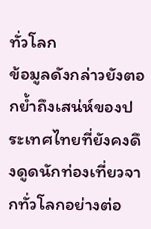ทั่วโลก
ข้อมูลดังกล่าวยังตอกย้ำถึงเสน่ห์ของประเทศไทยที่ยังคงดึงดูดนักท่องเที่ยวจากทั่วโลกอย่างต่อ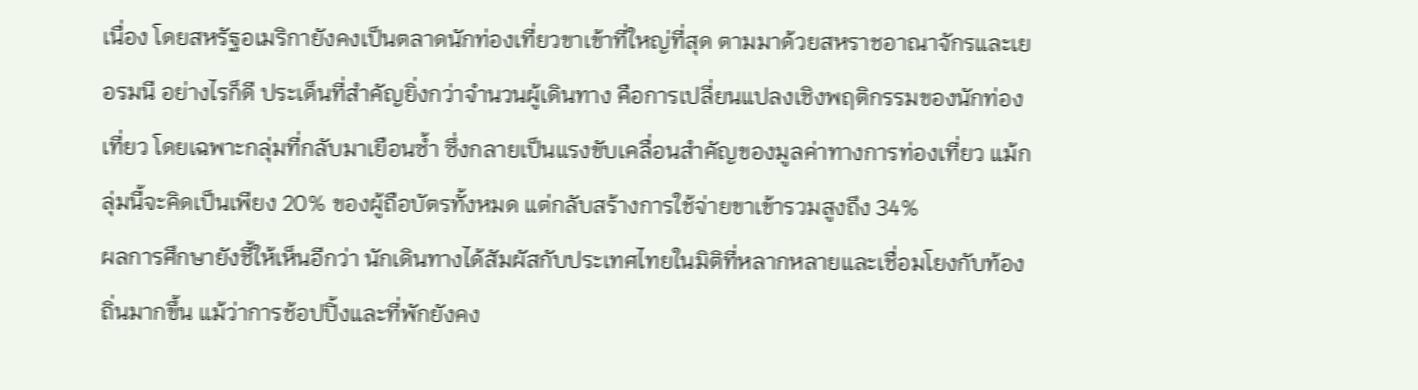เนื่อง โดยสหรัฐอเมริกายังคงเป็นตลาดนักท่องเที่ยวขาเข้าที่ใหญ่ที่สุด ตามมาด้วยสหราชอาณาจักรและเยอรมนี อย่างไรก็ดี ประเด็นที่สำคัญยิ่งกว่าจำนวนผู้เดินทาง คือการเปลี่ยนแปลงเชิงพฤติกรรมของนักท่องเที่ยว โดยเฉพาะกลุ่มที่กลับมาเยือนซ้ำ ซึ่งกลายเป็นแรงขับเคลื่อนสำคัญของมูลค่าทางการท่องเที่ยว แม้กลุ่มนี้จะคิดเป็นเพียง 20% ของผู้ถือบัตรทั้งหมด แต่กลับสร้างการใช้จ่ายขาเข้ารวมสูงถึง 34%
ผลการศึกษายังชี้ให้เห็นอีกว่า นักเดินทางได้สัมผัสกับประเทศไทยในมิติที่หลากหลายและเชื่อมโยงกับท้องถิ่นมากขึ้น แม้ว่าการช้อปปิ้งและที่พักยังคง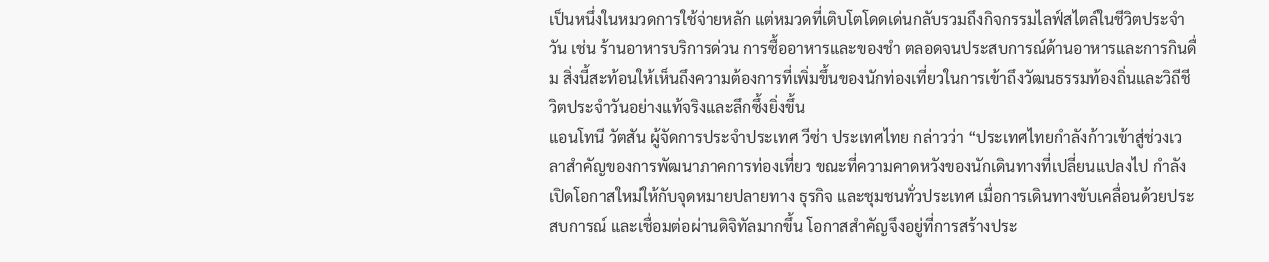เป็นหนึ่งในหมวดการใช้จ่ายหลัก แต่หมวดที่เติบโตโดดเด่นกลับรวมถึงกิจกรรมไลฟ์สไตล์ในชีวิตประจำวัน เช่น ร้านอาหารบริการด่วน การซื้ออาหารและของชำ ตลอดจนประสบการณ์ด้านอาหารและการกินดื่ม สิ่งนี้สะท้อนให้เห็นถึงความต้องการที่เพิ่มขึ้นของนักท่องเที่ยวในการเข้าถึงวัฒนธรรมท้องถิ่นและวิถีชีวิตประจำวันอย่างแท้จริงและลึกซึ้งยิ่งขึ้น
แอนโทนี วัตสัน ผู้จัดการประจำประเทศ วีซ่า ประเทศไทย กล่าวว่า “ประเทศไทยกำลังก้าวเข้าสู่ช่วงเวลาสำคัญของการพัฒนาภาคการท่องเที่ยว ขณะที่ความคาดหวังของนักเดินทางที่เปลี่ยนแปลงไป กำลังเปิดโอกาสใหม่ให้กับจุดหมายปลายทาง ธุรกิจ และชุมชนทั่วประเทศ เมื่อการเดินทางขับเคลื่อนด้วยประสบการณ์ และเชื่อมต่อผ่านดิจิทัลมากขึ้น โอกาสสำคัญจึงอยู่ที่การสร้างประ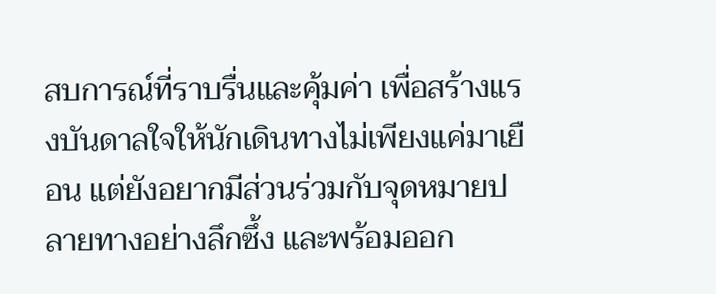สบการณ์ที่ราบรื่นและคุ้มค่า เพื่อสร้างแรงบันดาลใจให้นักเดินทางไม่เพียงแค่มาเยือน แต่ยังอยากมีส่วนร่วมกับจุดหมายปลายทางอย่างลึกซึ้ง และพร้อมออก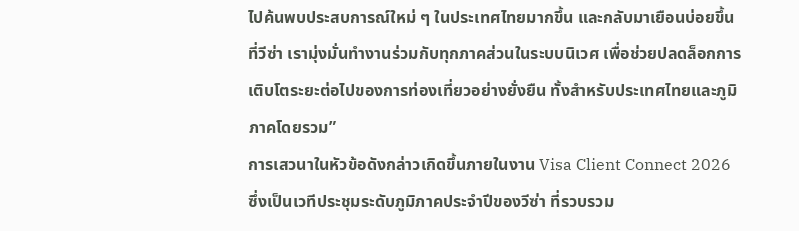ไปค้นพบประสบการณ์ใหม่ ๆ ในประเทศไทยมากขึ้น และกลับมาเยือนบ่อยขึ้น ที่วีซ่า เรามุ่งมั่นทำงานร่วมกับทุกภาคส่วนในระบบนิเวศ เพื่อช่วยปลดล็อกการเติบโตระยะต่อไปของการท่องเที่ยวอย่างยั่งยืน ทั้งสำหรับประเทศไทยและภูมิภาคโดยรวม”
การเสวนาในหัวข้อดังกล่าวเกิดขึ้นภายในงาน Visa Client Connect 2026 ซึ่งเป็นเวทีประชุมระดับภูมิภาคประจำปีของวีซ่า ที่รวบรวม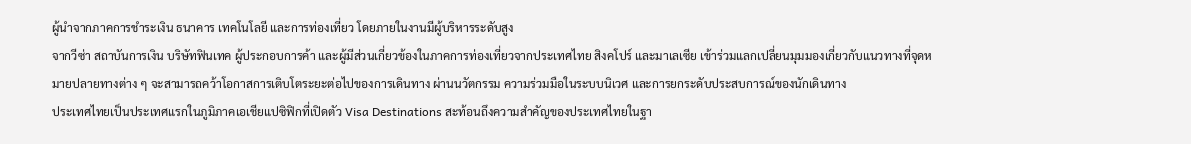ผู้นำจากภาคการชำระเงิน ธนาคาร เทคโนโลยี และการท่องเที่ยว โดยภายในงานมีผู้บริหารระดับสูง
จากวีซ่า สถาบันการเงิน บริษัทฟินเทค ผู้ประกอบการค้า และผู้มีส่วนเกี่ยวข้องในภาคการท่องเที่ยวจากประเทศไทย สิงคโปร์ และมาเลเซีย เข้าร่วมแลกเปลี่ยนมุมมองเกี่ยวกับแนวทางที่จุดหมายปลายทางต่าง ๆ จะสามารถคว้าโอกาสการเติบโตระยะต่อไปของการเดินทาง ผ่านนวัตกรรม ความร่วมมือในระบบนิเวศ และการยกระดับประสบการณ์ของนักเดินทาง
ประเทศไทยเป็นประเทศแรกในภูมิภาคเอเชียแปซิฟิกที่เปิดตัว Visa Destinations สะท้อนถึงความสำคัญของประเทศไทยในฐา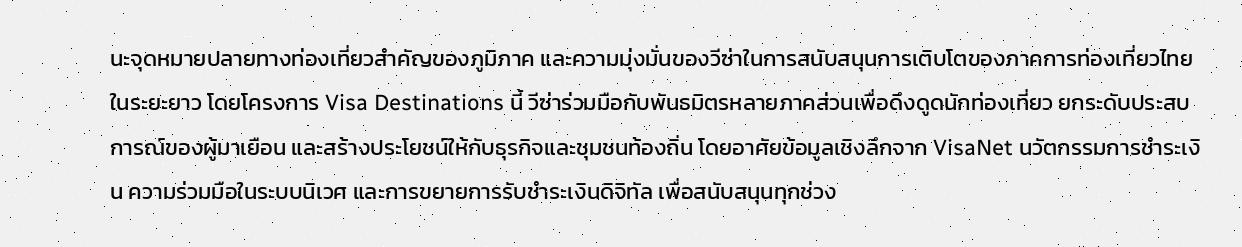นะจุดหมายปลายทางท่องเที่ยวสำคัญของภูมิภาค และความมุ่งมั่นของวีซ่าในการสนับสนุนการเติบโตของภาคการท่องเที่ยวไทยในระยะยาว โดยโครงการ Visa Destinations นี้ วีซ่าร่วมมือกับพันธมิตรหลายภาคส่วนเพื่อดึงดูดนักท่องเที่ยว ยกระดับประสบการณ์ของผู้มาเยือน และสร้างประโยชน์ให้กับธุรกิจและชุมชนท้องถิ่น โดยอาศัยข้อมูลเชิงลึกจาก VisaNet นวัตกรรมการชำระเงิน ความร่วมมือในระบบนิเวศ และการขยายการรับชำระเงินดิจิทัล เพื่อสนับสนุนทุกช่วง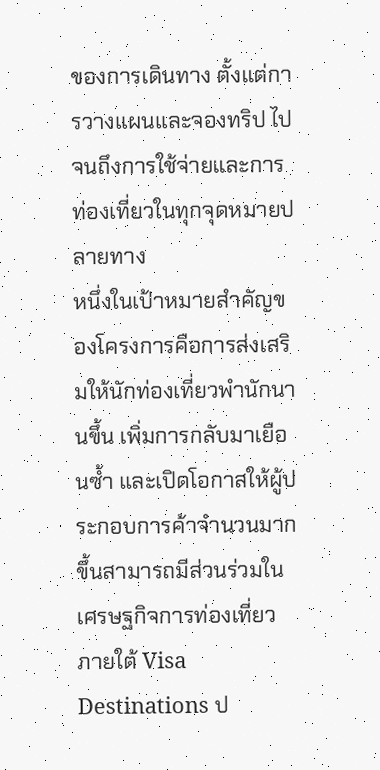ของการเดินทาง ตั้งแต่การวางแผนและจองทริป ไปจนถึงการใช้จ่ายและการท่องเที่ยวในทุกจุดหมายปลายทาง
หนึ่งในเป้าหมายสำคัญของโครงการคือการส่งเสริมให้นักท่องเที่ยวพำนักนานขึ้น เพิ่มการกลับมาเยือนซ้ำ และเปิดโอกาสให้ผู้ประกอบการค้าจำนวนมากขึ้นสามารถมีส่วนร่วมในเศรษฐกิจการท่องเที่ยว ภายใต้ Visa Destinations ป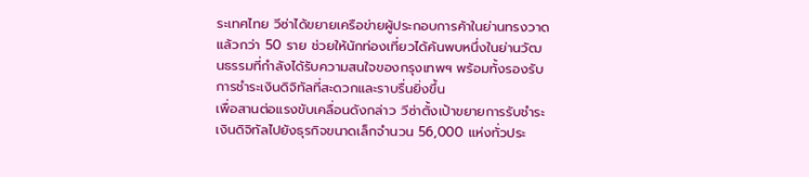ระเทศไทย วีซ่าได้ขยายเครือข่ายผู้ประกอบการค้าในย่านทรงวาดแล้วกว่า 50 ราย ช่วยให้นักท่องเที่ยวได้ค้นพบหนึ่งในย่านวัฒนธรรมที่กำลังได้รับความสนใจของกรุงเทพฯ พร้อมทั้งรองรับการชำระเงินดิจิทัลที่สะดวกและราบรื่นยิ่งขึ้น
เพื่อสานต่อแรงขับเคลื่อนดังกล่าว วีซ่าตั้งเป้าขยายการรับชำระเงินดิจิทัลไปยังธุรกิจขนาดเล็กจำนวน 56,000 แห่งทั่วประ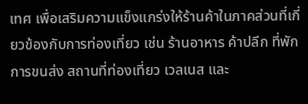เทศ เพื่อเสริมความแข็งแกร่งให้ร้านค้าในภาคส่วนที่เกี่ยวข้องกับการท่องเที่ยว เช่น ร้านอาหาร ค้าปลีก ที่พัก การขนส่ง สถานที่ท่องเที่ยว เวลเนส และ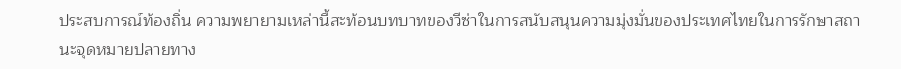ประสบการณ์ท้องถิ่น ความพยายามเหล่านี้สะท้อนบทบาทของวีซ่าในการสนับสนุนความมุ่งมั่นของประเทศไทยในการรักษาสถานะจุดหมายปลายทาง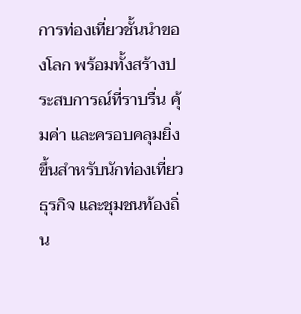การท่องเที่ยวชั้นนำของโลก พร้อมทั้งสร้างประสบการณ์ที่ราบรื่น คุ้มค่า และครอบคลุมยิ่งขึ้นสำหรับนักท่องเที่ยว ธุรกิจ และชุมชนท้องถิ่น